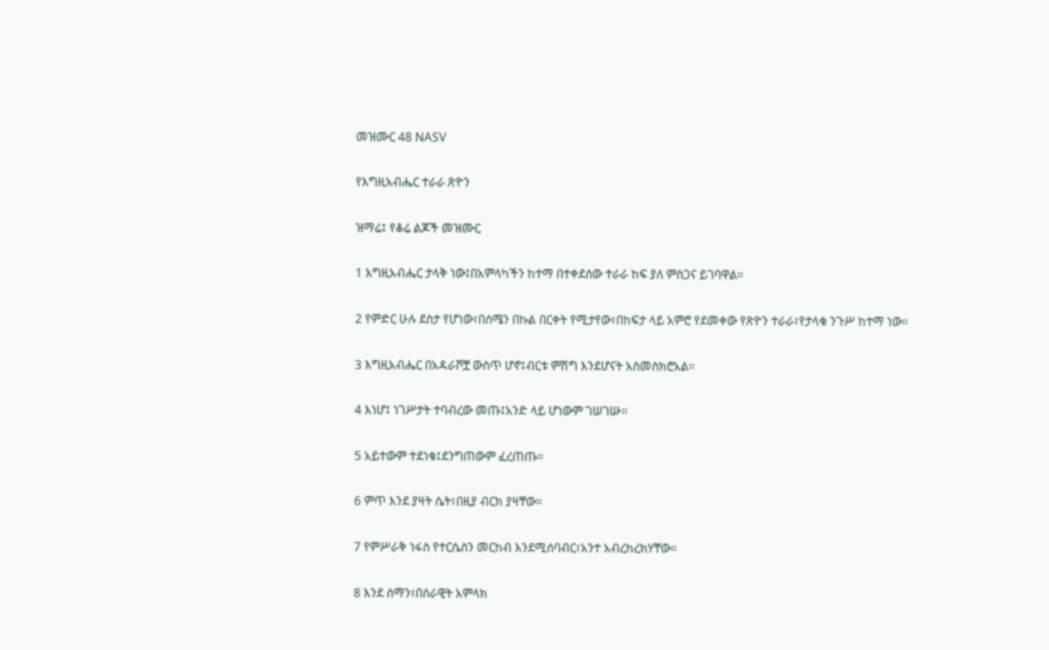መዝሙር 48 NASV

የእግዚአብሔር ተራራ ጽዮን

ዝማሬ፤ የቆሬ ልጆች መዝሙር

1 እግዚአብሔር ታላቅ ነው፤በአምላካችን ከተማ በተቀደሰው ተራራ ከፍ ያለ ምስጋና ይገባዋል።

2 የምድር ሁሉ ደስታ የሆነው፣በሰሜን በኩል በርቀት የሚታየው፣በከፍታ ላይ አምሮ የደመቀው የጽዮን ተራራ፣የታላቁ ንጉሥ ከተማ ነው።

3 እግዚአብሔር በአዳራሾቿ ውስጥ ሆኖ፤ብርቱ ምሽግ እንደሆናት አስመስክሮአል።

4 እነሆ፤ ነገሥታት ተባብረው መጡ፤አንድ ላይ ሆነውም ገሠገሡ።

5 አይተውም ተደነቁ፤ደንግጠውም ፈረጠጡ።

6 ምጥ እንደ ያዛት ሴት፣በዚያ ብርክ ያዛቸው።

7 የምሥራቅ ነፋስ የተርሴስን መርከብ እንደሚሰባብር፣አንተ አብረከረክሃቸው።

8 እንደ ሰማን፣በሰራዊት አምላክ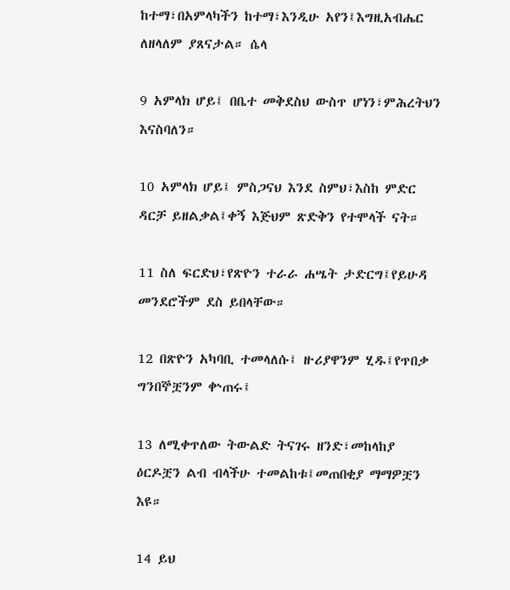ከተማ፣በአምላካችን ከተማ፣እንዲሁ አየን፤እግዚአብሔር ለዘላለም ያጸናታል። ሴላ

9 አምላክ ሆይ፤ በቤተ መቅደስህ ውስጥ ሆነን፣ምሕረትህን እናስባለን።

10 አምላክ ሆይ፤ ምስጋናህ እንደ ስምህ፣እስከ ምድር ዳርቻ ይዘልቃል፤ቀኝ እጅህም ጽድቅን የተሞላች ናት።

11 ስለ ፍርድህ፣የጽዮን ተራራ ሐሤት ታድርግ፤የይሁዳ መንደሮችም ደስ ይበላቸው።

12 በጽዮን አካባቢ ተመላለሱ፤ ዙሪያዋንም ሂዱ፤የጥበቃ ግንበኞቿንም ቍጠሩ፤

13 ለሚቀጥለው ትውልድ ትናገሩ ዘንድ፣መከላከያ ዕርዶቿን ልብ ብላችሁ ተመልከቱ፤መጠበቂያ ማማዎቿን እዩ።

14 ይህ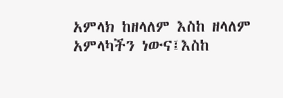አምላክ ከዘላለም እስከ ዘላለም አምላካችን ነውና፤እስከ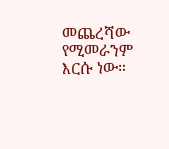መጨረሻው የሚመራንም እርሱ ነው።